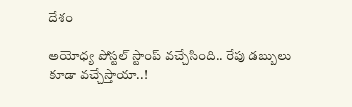దేశం

అయోధ్య పోస్టల్ స్టాంప్ వచ్చేసింది.. రేపు డబ్బులు కూడా వచ్చేస్తాయా..!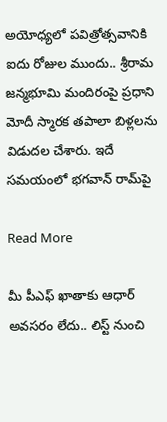అయోధ్యలో పవిత్రోత్సవానికి ఐదు రోజుల ముందు.. శ్రీరామ జన్మభూమి మందిరంపై ప్రధాని మోదీ స్మారక తపాలా బిళ్లలను విడుదల చేశారు. ఇదే సమయంలో భగవాన్ రామ్‌పై

Read More

మీ పీఎఫ్ ఖాతాకు ఆధార్ అవసరం లేదు.. లిస్ట్ నుంచి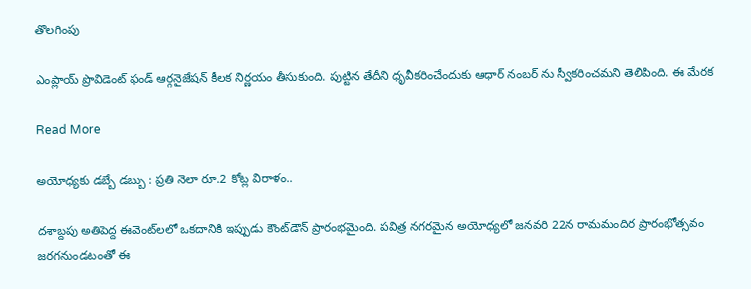తొలగింపు

ఎంప్లాయ్ ప్రొవిడెంట్ ఫండ్ ఆర్గనైజేషన్ కీలక నిర్ణయం తీసుకుంది. పుట్టిన తేదీని ధృవీకరించేందుకు ఆధార్‌ నంబర్‌ ను స్వీకరించమని తెలిపింది. ఈ మేరక

Read More

అయోధ్యకు డబ్బే డబ్బు : ప్రతి నెలా రూ.2 కోట్ల విరాళం..

దశాబ్దపు అతిపెద్ద ఈవెంట్‌లలో ఒకదానికి ఇప్పుడు కౌంట్‌డౌన్ ప్రారంభమైంది. పవిత్ర నగరమైన అయోధ్యలో జనవరి 22న రామమందిర ప్రారంభోత్సవం జరగనుండటంతో ఈ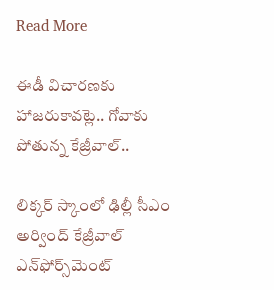Read More

ఈడీ విచారణకు హాజరుకావట్లె.. గోవాకు పోతున్న కేజ్రీవాల్..

లిక్కర్ స్కాంలో ఢిల్లీ సీఎం అర్వింద్ కేజ్రీవాల్ ఎన్‌ఫోర్స్‌మెంట్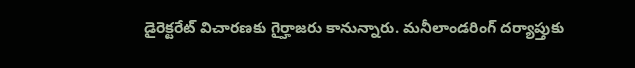డైరెక్టరేట్ విచారణకు గైర్హాజరు కానున్నారు. మనీలాండరింగ్ దర్యాప్తుకు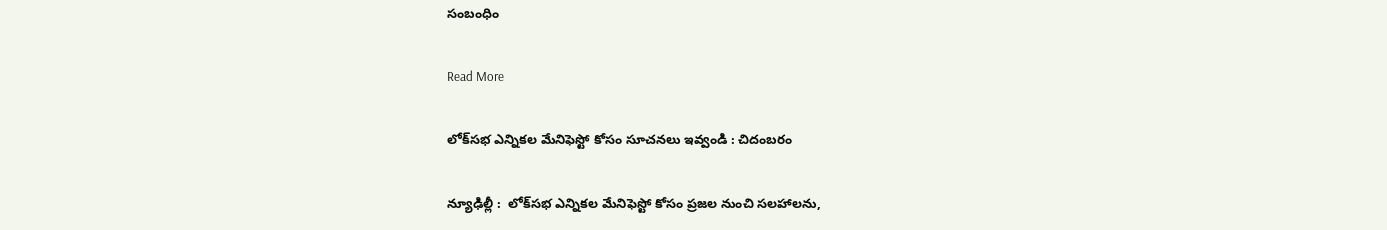సంబంధిం

Read More

లోక్‌‌‌‌‌‌‌‌సభ ఎన్నికల మేనిఫెస్టో కోసం సూచనలు ఇవ్వండి : చిదంబరం

న్యూఢిల్లీ :  లోక్‌‌‌‌‌‌‌‌సభ ఎన్నికల మేనిఫెస్టో కోసం ప్రజల నుంచి సలహాలను,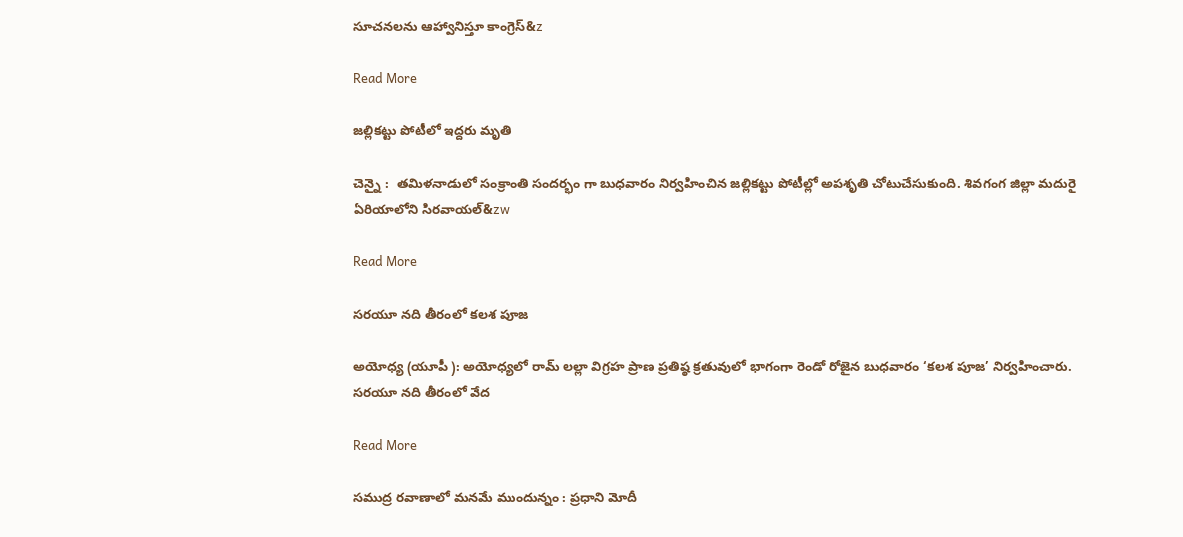సూచనలను ఆహ్వానిస్తూ కాంగ్రెస్&z

Read More

జల్లికట్టు పోటీలో ఇద్దరు మృతి

చెన్నై :  తమిళనాడులో సంక్రాంతి సందర్భం గా బుధవారం నిర్వహించిన జల్లికట్టు పోటీల్లో అపశృతి చోటుచేసుకుంది. శివగంగ జిల్లా మదురై ఏరియాలోని సిరవాయల్&zw

Read More

సరయూ నది తీరంలో కలశ పూజ

అయోధ్య (యూపీ ): అయోధ్యలో రామ్ లల్లా విగ్రహ ప్రాణ ప్రతిష్ఠ క్రతువులో భాగంగా రెండో రోజైన బుధవారం ‘కలశ పూజ’ నిర్వహించారు. సరయూ నది తీరంలో వేద

Read More

సముద్ర రవాణాలో మనమే ముందున్నం : ప్రధాని మోదీ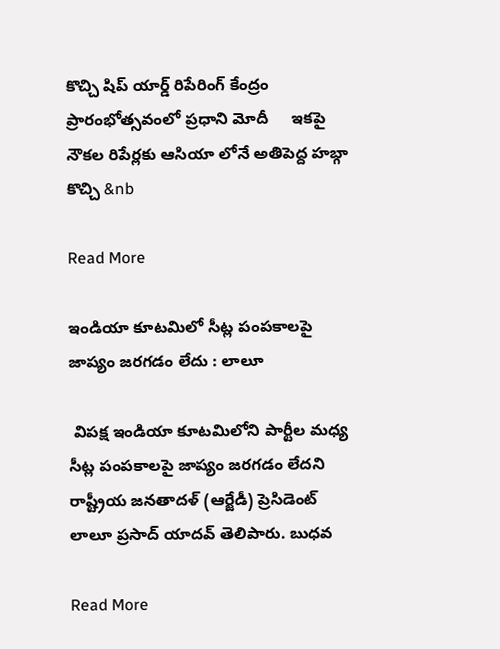కొచ్చి షిప్ యార్డ్ రిపేరింగ్ కేంద్రం ప్రారంభోత్సవంలో ప్రధాని మోదీ     ఇకపై నౌకల రిపేర్లకు ఆసియా లోనే అతిపెద్ద హబ్గా కొచ్చి &nb

Read More

ఇండియా కూటమిలో సీట్ల పంపకాలపై జాప్యం జరగడం లేదు : లాలూ

 విపక్ష ఇండియా కూటమిలోని పార్టీల మధ్య సీట్ల పంపకాలపై జాప్యం జరగడం లేదని రాష్ట్రీయ జనతాదళ్ (ఆర్జేడీ) ప్రెసిడెంట్ లాలూ ప్రసాద్ యాదవ్ తెలిపారు. బుధవ

Read More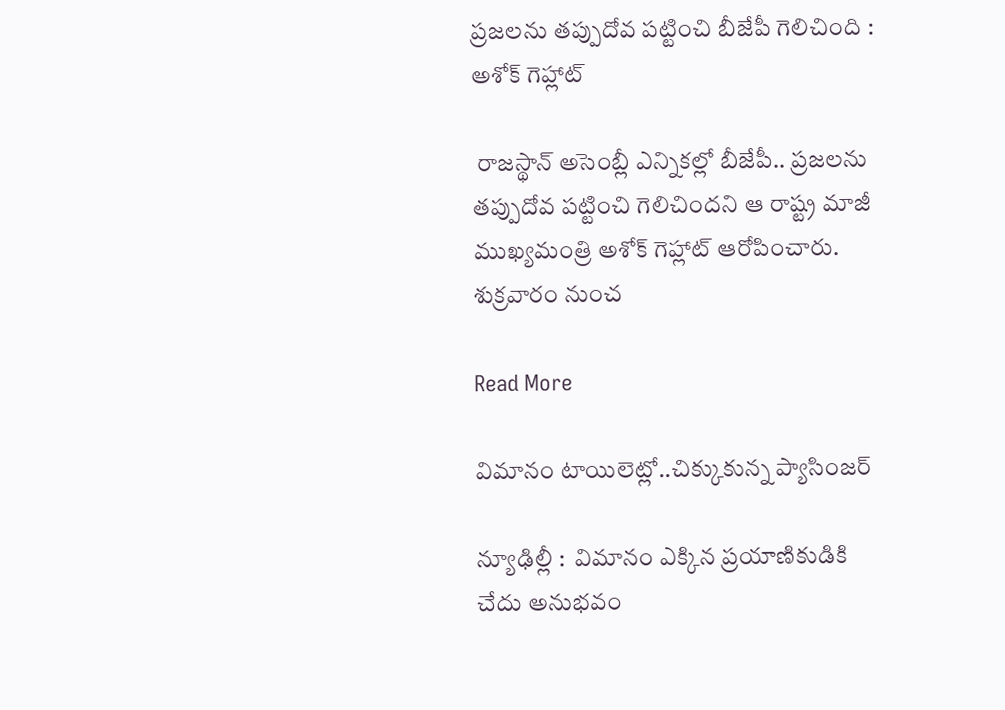ప్రజలను తప్పుదోవ పట్టించి బీజేపీ గెలిచింది : అశోక్ గెహ్లాట్

 రాజస్థాన్ అసెంబ్లీ ఎన్నికల్లో బీజేపీ.. ప్రజలను తప్పుదోవ పట్టించి గెలిచిందని ఆ రాష్ట్ర మాజీ ముఖ్యమంత్రి అశోక్ గెహ్లాట్ ఆరోపించారు. శుక్రవారం నుంచ

Read More

విమానం టాయిలెట్లో..చిక్కుకున్న ప్యాసింజర్

న్యూఢిల్లీ :  విమానం ఎక్కిన ప్రయాణికుడికి చేదు అనుభవం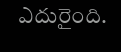ఎదురైంది.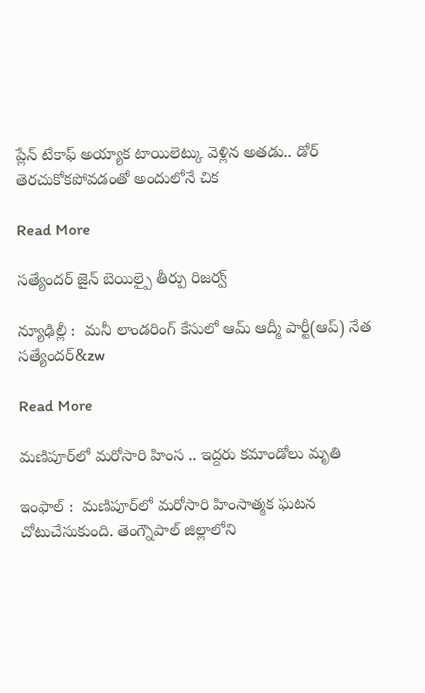ప్లేన్ టేకాఫ్ అయ్యాక టాయిలెట్కు వెళ్లిన అతడు.. డోర్ తెరచుకోకపోవడంతో అందులోనే చిక

Read More

సత్యేందర్ జైన్ బెయిల్పై తీర్పు రిజర్వ్

న్యూఢిల్లీ :  మనీ లాండరింగ్‌‌‌‌ కేసులో ఆమ్‌‌‌‌ ఆద్మీ పార్టీ(ఆప్‌‌‌‌) నేత సత్యేందర్&zw

Read More

మణిపూర్‌‌‌‌లో మరోసారి హింస .. ఇద్దరు కమాండోలు మృతి

ఇంఫాల్ :  మణిపూర్‌‌లో మరోసారి హింసాత్మక ఘటన చోటుచేసుకుంది. తెంగ్నౌపాల్ జిల్లాలోని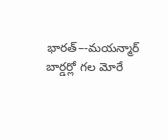భారత్–-మయన్మార్ బార్డర్లో గల మోరే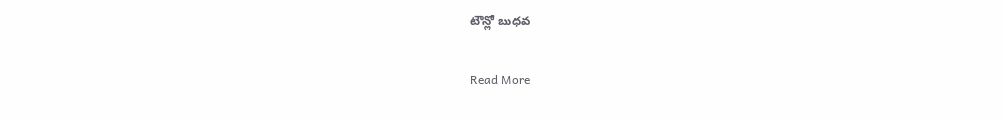టౌన్లో బుధవ

Read More